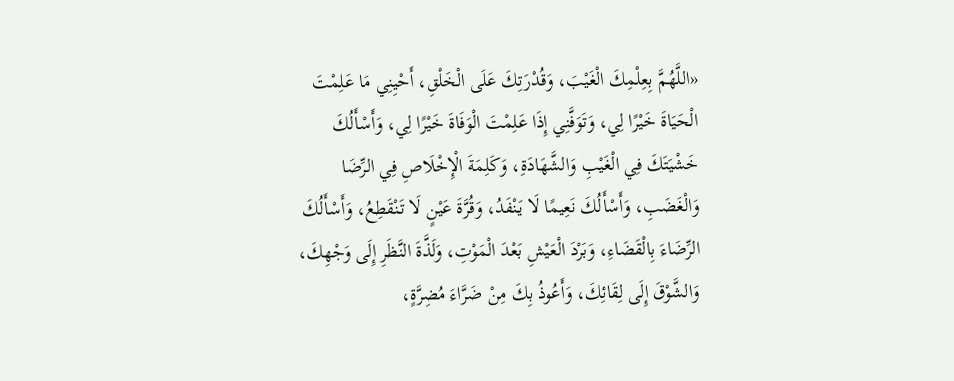«اللَّهُمَّ بِعِلْمِكَ الْغَيْبَ، وَقُدْرَتِكَ عَلَى الْخَلْقِ، أَحْيِنِي مَا عَلِمْتَ الْحَيَاةَ خَيْرًا لِي، وَتَوَفَّنِي إِذَا عَلِمْتَ الْوَفَاةَ خَيْرًا لِي، وَأَسْأَلُكَ خَشْيَتَكَ فِي الْغَيْبِ وَالشَّهَادَةِ، وَكَلِمَةَ الْإِخْلَاصِ فِي الرِّضَا وَالْغَضَبِ، وَأَسْأَلُكَ نَعِيمًا لَا يَنْفَدُ، وَقُرَّةَ عَيْنٍ لَا تَنْقَطِعُ، وَأَسْأَلُكَ الرِّضَاءَ بِالْقَضَاءِ، وَبَرْدَ الْعَيْشِ بَعْدَ الْمَوْتِ، وَلَذَّةَ النَّظَرِ إِلَى وَجْهِكَ، وَالشَّوْقَ إِلَى لِقَائِكَ، وَأَعُوذُ بِكَ مِنْ ضَرَّاءَ مُضِرَّةٍ،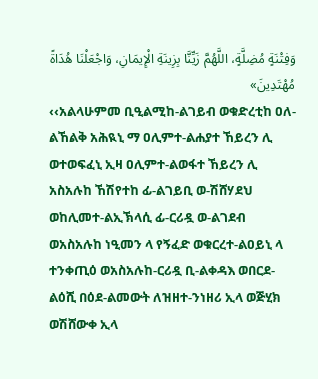وَفِتْنَةٍ مُضِلَّةٍ، اللَّهُمَّ زَيِّنَّا بِزِينَةِ الْإِيمَانِ، وَاجْعَلْنَا هُدَاةً مُهْتَدِينَ»
‹‹አልላሁምመ ቢዒልሚከ-ልገይብ ወቁድረቲከ ዐለ-ልኸልቅ አሕዪኒ ማ ዐሊምተ-ልሐያተ ኸይረን ሊ ወተወፍፈኒ ኢዛ ዐሊምተ-ልወፋተ ኸይረን ሊ አስአሉከ ኸሽየተከ ፊ-ልገይቢ ወ-ሽሸሃደህ ወከሊመተ-ልኢኽላሲ ፊ-ርሪዷ ወ-ልገደብ ወአስአሉከ ነዒመን ላ የኝፈድ ወቁርረተ-ልዐይኒ ላ ተንቀጢዕ ወአስአሉከ-ርሪዷ ቢ-ልቀዳእ ወበርደ-ልዕሺ በዕደ-ልመውት ለዝዘተ-ንነዘሪ ኢላ ወጅሂክ ወሽሸውቀ ኢላ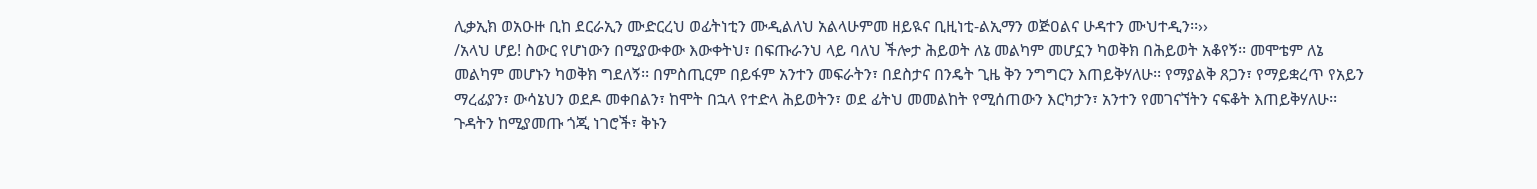ሊቃኢክ ወአዑዙ ቢከ ደርራኢን ሙድርረህ ወፊትነቲን ሙዲልለህ አልላሁምመ ዘይዪና ቢዚነቲ-ልኢማን ወጅዐልና ሁዳተን ሙህተዲን፡፡››
/አላህ ሆይ! ስውር የሆነውን በሚያውቀው እውቀትህ፣ በፍጡራንህ ላይ ባለህ ችሎታ ሕይወት ለኔ መልካም መሆኗን ካወቅክ በሕይወት አቆየኝ፡፡ መሞቴም ለኔ መልካም መሆኑን ካወቅክ ግደለኝ፡፡ በምስጢርም በይፋም አንተን መፍራትን፣ በደስታና በንዴት ጊዜ ቅን ንግግርን እጠይቅሃለሁ፡፡ የማያልቅ ጸጋን፣ የማይቋረጥ የአይን ማረፊያን፣ ውሳኔህን ወደዶ መቀበልን፣ ከሞት በኋላ የተድላ ሕይወትን፣ ወደ ፊትህ መመልከት የሚሰጠውን እርካታን፣ አንተን የመገናኘትን ናፍቆት እጠይቅሃለሁ፡፡ ጉዳትን ከሚያመጡ ጎጂ ነገሮች፣ ቅኑን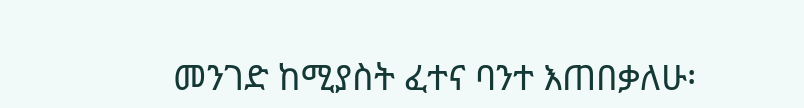መንገድ ከሚያስት ፈተና ባንተ እጠበቃለሁ፡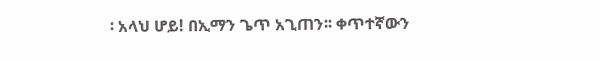፡ አላህ ሆይ! በኢማን ጌጥ አጊጠን፡፡ ቀጥተኛውን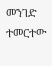መንገድ ተመርተው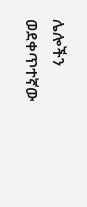ሌሎችን ወደቀጥተኛው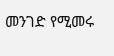መንገድ የሚመሩ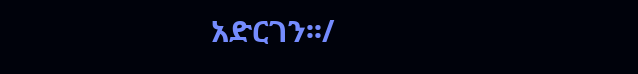አድርገን፡፡/